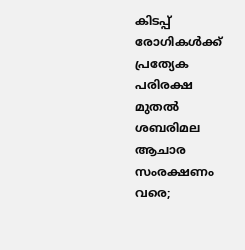കിടപ്പ് രോഗികൾക്ക് പ്രത്യേക പരിരക്ഷ മുതൽ ശബരിമല ആചാര സംരക്ഷണം വരെ;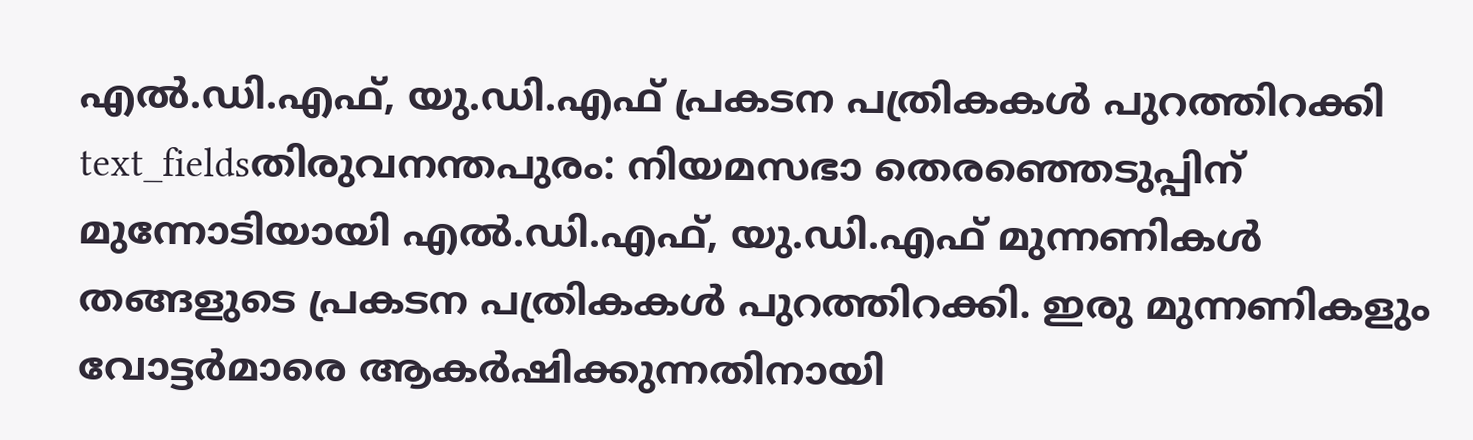എൽ.ഡി.എഫ്, യു.ഡി.എഫ് പ്രകടന പത്രികകൾ പുറത്തിറക്കി
text_fieldsതിരുവനന്തപുരം: നിയമസഭാ തെരഞ്ഞെടുപ്പിന് മുന്നോടിയായി എൽ.ഡി.എഫ്, യു.ഡി.എഫ് മുന്നണികൾ തങ്ങളുടെ പ്രകടന പത്രികകൾ പുറത്തിറക്കി. ഇരു മുന്നണികളും വോട്ടർമാരെ ആകർഷിക്കുന്നതിനായി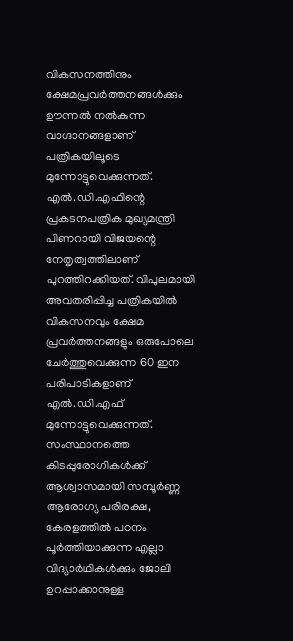വികസനത്തിനും ക്ഷേമപ്രവർത്തനങ്ങൾക്കും ഊന്നൽ നൽകുന്ന വാഗ്ദാനങ്ങളാണ് പത്രികയിലൂടെ മുന്നോട്ടുവെക്കുന്നത്.
എൽ.ഡി.എഫിന്റെ പ്രകടനപത്രിക മുഖ്യമന്ത്രി പിണറായി വിജയന്റെ നേതൃത്വത്തിലാണ് പുറത്തിറക്കിയത്. വിപുലമായി അവതരിപ്പിച്ച പത്രികയിൽ വികസനവും ക്ഷേമ പ്രവർത്തനങ്ങളും ഒരുപോലെ ചേർത്തുവെക്കുന്ന 60 ഇന പരിപാടികളാണ് എൽ.ഡി.എഫ് മുന്നോട്ടുവെക്കുന്നത്. സംസ്ഥാനത്തെ കിടപ്പുരോഗികൾക്ക് ആശ്വാസമായി സമ്പൂർണ്ണ ആരോഗ്യ പരിരക്ഷ, കേരളത്തിൽ പഠനം പൂർത്തിയാക്കുന്ന എല്ലാ വിദ്യാർഥികൾക്കും ജോലി ഉറപ്പാക്കാനുള്ള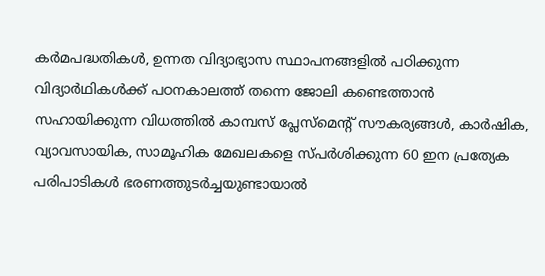കർമപദ്ധതികൾ, ഉന്നത വിദ്യാഭ്യാസ സ്ഥാപനങ്ങളിൽ പഠിക്കുന്ന വിദ്യാർഥികൾക്ക് പഠനകാലത്ത് തന്നെ ജോലി കണ്ടെത്താൻ സഹായിക്കുന്ന വിധത്തിൽ കാമ്പസ് പ്ലേസ്മെന്റ് സൗകര്യങ്ങൾ, കാർഷിക, വ്യാവസായിക, സാമൂഹിക മേഖലകളെ സ്പർശിക്കുന്ന 60 ഇന പ്രത്യേക പരിപാടികൾ ഭരണത്തുടർച്ചയുണ്ടായാൽ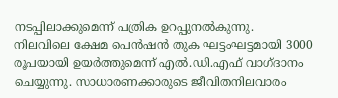നടപ്പിലാക്കുമെന്ന് പത്രിക ഉറപ്പുനൽകുന്നു.
നിലവിലെ ക്ഷേമ പെൻഷൻ തുക ഘട്ടംഘട്ടമായി 3000 രൂപയായി ഉയർത്തുമെന്ന് എൽ.ഡി.എഫ് വാഗ്ദാനം ചെയ്യുന്നു. സാധാരണക്കാരുടെ ജീവിതനിലവാരം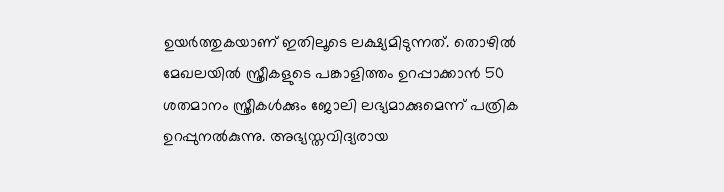ഉയർത്തുകയാണ് ഇതിലൂടെ ലക്ഷ്യമിടുന്നത്. തൊഴിൽ മേഖലയിൽ സ്ത്രീകളുടെ പങ്കാളിത്തം ഉറപ്പാക്കാൻ 50 ശതമാനം സ്ത്രീകൾക്കും ജോലി ലഭ്യമാക്കുമെന്ന് പത്രിക ഉറപ്പുനൽകുന്നു. അഭ്യസ്തവിദ്യരായ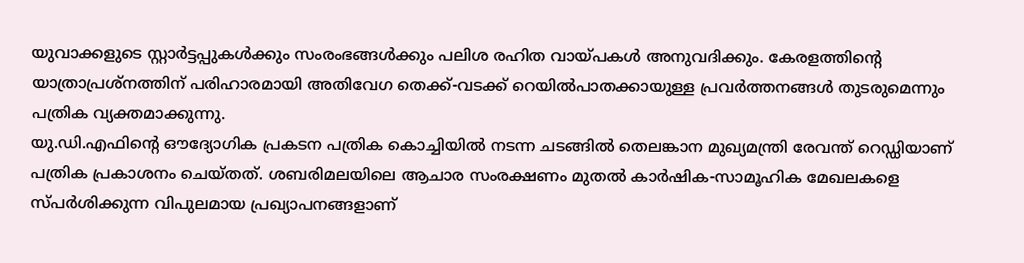യുവാക്കളുടെ സ്റ്റാർട്ടപ്പുകൾക്കും സംരംഭങ്ങൾക്കും പലിശ രഹിത വായ്പകൾ അനുവദിക്കും. കേരളത്തിന്റെ യാത്രാപ്രശ്നത്തിന് പരിഹാരമായി അതിവേഗ തെക്ക്-വടക്ക് റെയിൽപാതക്കായുള്ള പ്രവർത്തനങ്ങൾ തുടരുമെന്നും പത്രിക വ്യക്തമാക്കുന്നു.
യു.ഡി.എഫിന്റെ ഔദ്യോഗിക പ്രകടന പത്രിക കൊച്ചിയിൽ നടന്ന ചടങ്ങിൽ തെലങ്കാന മുഖ്യമന്ത്രി രേവന്ത് റെഡ്ഡിയാണ് പത്രിക പ്രകാശനം ചെയ്തത്. ശബരിമലയിലെ ആചാര സംരക്ഷണം മുതൽ കാർഷിക-സാമൂഹിക മേഖലകളെ സ്പർശിക്കുന്ന വിപുലമായ പ്രഖ്യാപനങ്ങളാണ്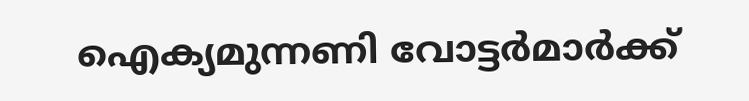ഐക്യമുന്നണി വോട്ടർമാർക്ക്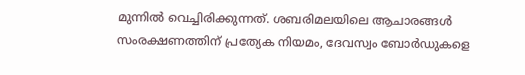മുന്നിൽ വെച്ചിരിക്കുന്നത്. ശബരിമലയിലെ ആചാരങ്ങൾ സംരക്ഷണത്തിന് പ്രത്യേക നിയമം, ദേവസ്വം ബോർഡുകളെ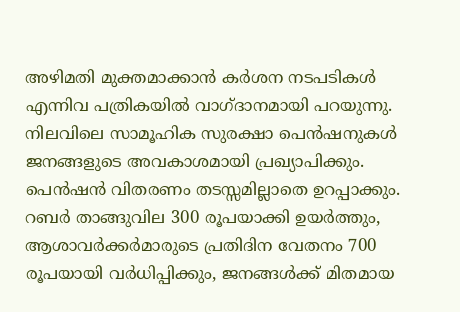അഴിമതി മുക്തമാക്കാൻ കർശന നടപടികൾ എന്നിവ പത്രികയിൽ വാഗ്ദാനമായി പറയുന്നു.
നിലവിലെ സാമൂഹിക സുരക്ഷാ പെൻഷനുകൾ ജനങ്ങളുടെ അവകാശമായി പ്രഖ്യാപിക്കും. പെൻഷൻ വിതരണം തടസ്സമില്ലാതെ ഉറപ്പാക്കും. റബർ താങ്ങുവില 300 രൂപയാക്കി ഉയർത്തും, ആശാവർക്കർമാരുടെ പ്രതിദിന വേതനം 700 രൂപയായി വർധിപ്പിക്കും, ജനങ്ങൾക്ക് മിതമായ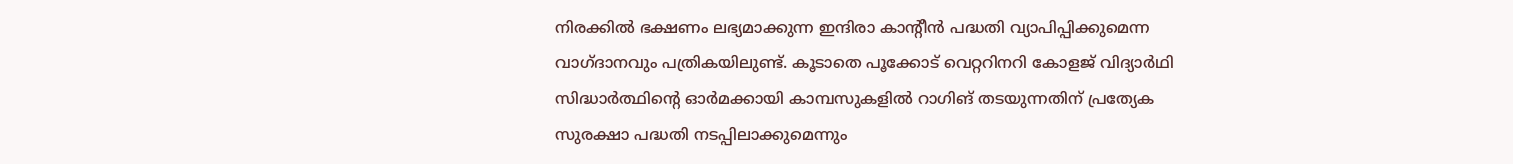നിരക്കിൽ ഭക്ഷണം ലഭ്യമാക്കുന്ന ഇന്ദിരാ കാന്റീൻ പദ്ധതി വ്യാപിപ്പിക്കുമെന്ന വാഗ്ദാനവും പത്രികയിലുണ്ട്. കൂടാതെ പൂക്കോട് വെറ്ററിനറി കോളജ് വിദ്യാർഥി സിദ്ധാർത്ഥിന്റെ ഓർമക്കായി കാമ്പസുകളിൽ റാഗിങ് തടയുന്നതിന് പ്രത്യേക സുരക്ഷാ പദ്ധതി നടപ്പിലാക്കുമെന്നും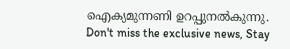ഐക്യമുന്നണി ഉറപ്പുനൽകുന്നു.
Don't miss the exclusive news, Stay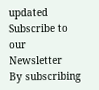updated
Subscribe to our Newsletter
By subscribing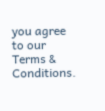you agree to our Terms & Conditions.